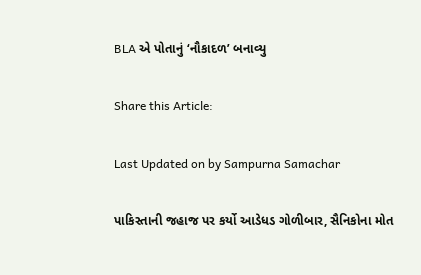BLA એ પોતાનું ‘નૌકાદળ’ બનાવ્યુ

Share this Article:

Last Updated on by Sampurna Samachar

પાકિસ્તાની જહાજ પર કર્યો આડેધડ ગોળીબાર, સૈનિકોના મોત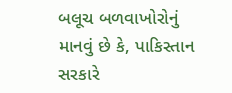બલૂચ બળવાખોરોનું માનવું છે કે, પાકિસ્તાન સરકારે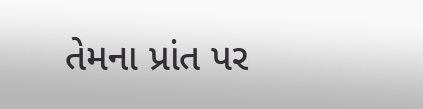તેમના પ્રાંત પર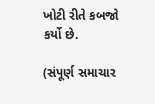ખોટી રીતે કબજો કર્યો છે.

(સંપૂર્ણ સમાચાર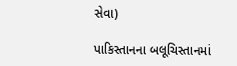સેવા)

પાકિસ્તાનના બલૂચિસ્તાનમાં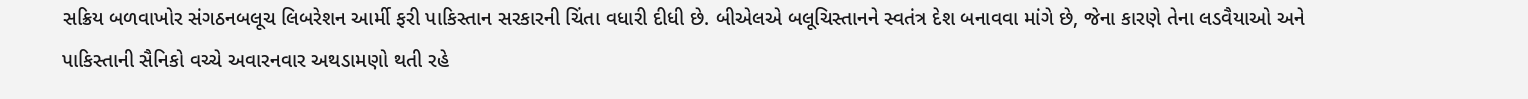સક્રિય બળવાખોર સંગઠનબલૂચ લિબરેશન આર્મી ફરી પાકિસ્તાન સરકારની ચિંતા વધારી દીધી છે. બીએલએ બલૂચિસ્તાનને સ્વતંત્ર દેશ બનાવવા માંગે છે, જેના કારણે તેના લડવૈયાઓ અને પાકિસ્તાની સૈનિકો વચ્ચે અવારનવાર અથડામણો થતી રહે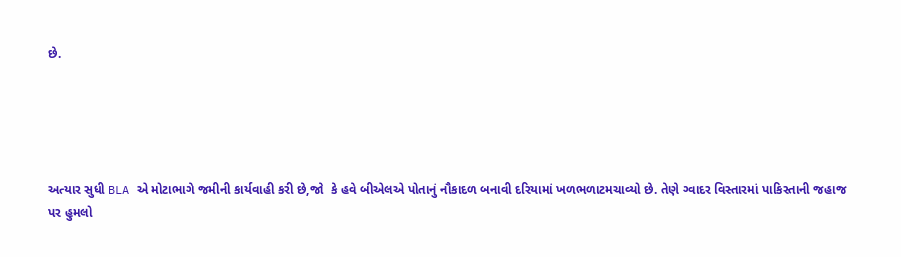છે.





અત્યાર સુધી BLA એ મોટાભાગે જમીની કાર્યવાહી કરી છે,જો  કે હવે બીએલએ પોતાનું નૌકાદળ બનાવી દરિયામાં ખળભળાટમચાવ્યો છે. તેણે ગ્વાદર વિસ્તારમાં પાકિસ્તાની જહાજ પર હુમલો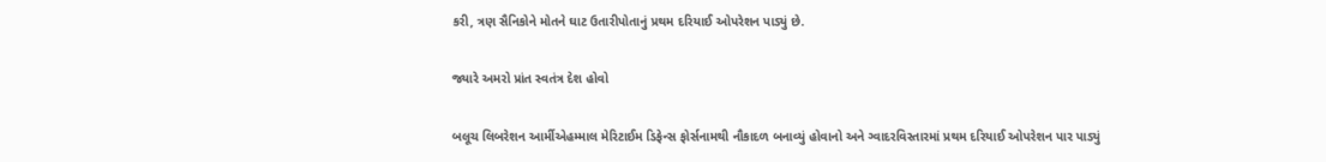કરી, ત્રણ સૈનિકોને મોતને ઘાટ ઉતારીપોતાનું પ્રથમ દરિયાઈ ઓપરેશન પાડ્યું છે.

જ્યારે અમરો પ્રાંત સ્વતંત્ર દેશ હોવો

બલૂચ લિબરેશન આર્મીએહમ્માલ મેરિટાઈમ ડિફેન્સ ફોર્સનામથી નૌકાદળ બનાવ્યું હોવાનો અને ગ્વાદરવિસ્તારમાં પ્રથમ દરિયાઈ ઓપરેશન પાર પાડ્યું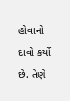હોવાનો દાવો કર્યો છે. તેણે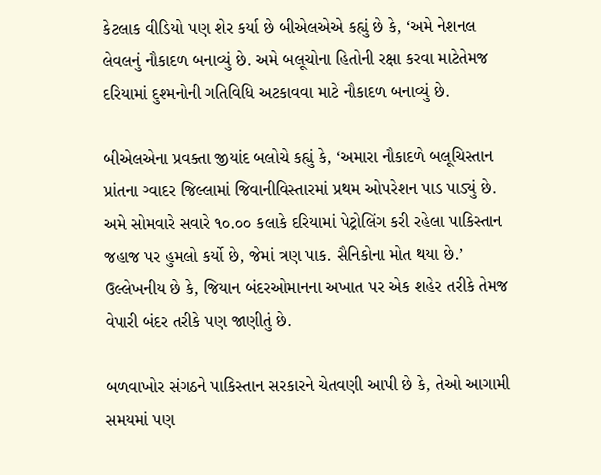કેટલાક વીડિયો પણ શેર કર્યા છે બીએલએએ કહ્યું છે કે, ‘અમે નેશનલ લેવલનું નૌકાદળ બનાવ્યું છે. અમે બલૂચોના હિતોની રક્ષા કરવા માટેતેમજ દરિયામાં દુશ્મનોની ગતિવિધિ અટકાવવા માટે નૌકાદળ બનાવ્યું છે.

બીએલએના પ્રવક્તા જીયાંદ બલોચે કહ્યું કે, ‘અમારા નૌકાદળે બલૂચિસ્તાન પ્રાંતના ગ્વાદર જિલ્લામાં જિવાનીવિસ્તારમાં પ્રથમ ઓપરેશન પાડ પાડ્યું છે. અમે સોમવારે સવારે ૧૦.૦૦ કલાકે દરિયામાં પેટ્રોલિંગ કરી રહેલા પાકિસ્તાન જહાજ પર હુમલો કર્યો છે, જેમાં ત્રણ પાક. સૈનિકોના મોત થયા છે.’ ઉલ્લેખનીય છે કે, જિયાન બંદરઓમાનના અખાત પર એક શહેર તરીકે તેમજ વેપારી બંદર તરીકે પણ જાણીતું છે.

બળવાખોર સંગઠને પાકિસ્તાન સરકારને ચેતવણી આપી છે કે, તેઓ આગામી સમયમાં પણ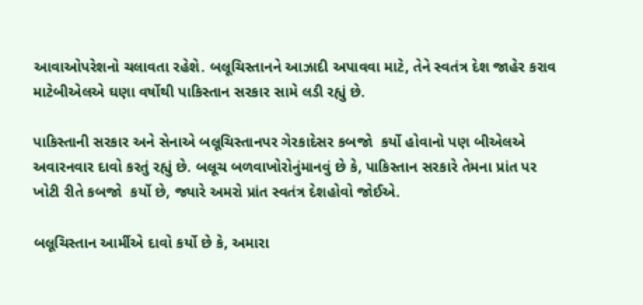આવાઓપરેશનો ચલાવતા રહેશે. બલૂચિસ્તાનને આઝાદી અપાવવા માટે, તેને સ્વતંત્ર દેશ જાહેર કરાવ માટેબીએલએ ઘણા વર્ષોથી પાકિસ્તાન સરકાર સામે લડી રહ્યું છે.

પાકિસ્તાની સરકાર અને સેનાએ બલૂચિસ્તાનપર ગેરકાદેસર કબજો  કર્યો હોવાનો પણ બીએલએ અવારનવાર દાવો કરતું રહ્યું છે. બલૂચ બળવાખોરોનુંમાનવું છે કે, પાકિસ્તાન સરકારે તેમના પ્રાંત પર ખોટી રીતે કબજો  કર્યો છે, જ્યારે અમરો પ્રાંત સ્વતંત્ર દેશહોવો જોઈએ.

બલૂચિસ્તાન આર્મીએ દાવો કર્યો છે કે, અમારા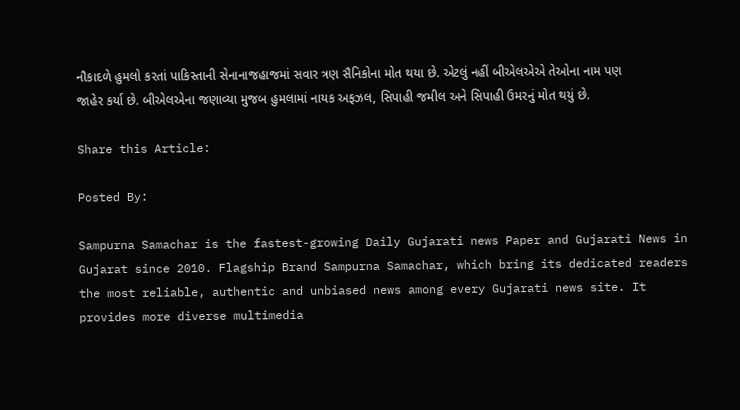નૌકાદળે હુમલો કરતાં પાકિસ્તાની સેનાનાજહાજમાં સવાર ત્રણ સૈનિકોના મોત થયા છે. એટલું નહીં બીએલએએ તેઓના નામ પણ જાહેર કર્યા છે. બીએલએના જણાવ્યા મુજબ હુમલામાં નાયક અફઝલ, સિપાહી જમીલ અને સિપાહી ઉમરનું મોત થયું છે.

Share this Article:

Posted By:

Sampurna Samachar is the fastest-growing Daily Gujarati news Paper and Gujarati News in Gujarat since 2010. Flagship Brand Sampurna Samachar, which bring its dedicated readers the most reliable, authentic and unbiased news among every Gujarati news site. It provides more diverse multimedia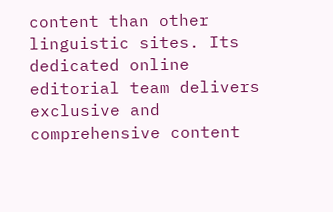content than other linguistic sites. Its dedicated online editorial team delivers exclusive and comprehensive content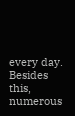every day. Besides this, numerous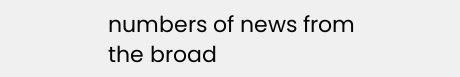numbers of news from the broad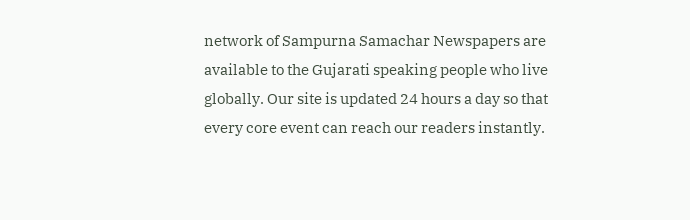network of Sampurna Samachar Newspapers are available to the Gujarati speaking people who live globally. Our site is updated 24 hours a day so that every core event can reach our readers instantly.